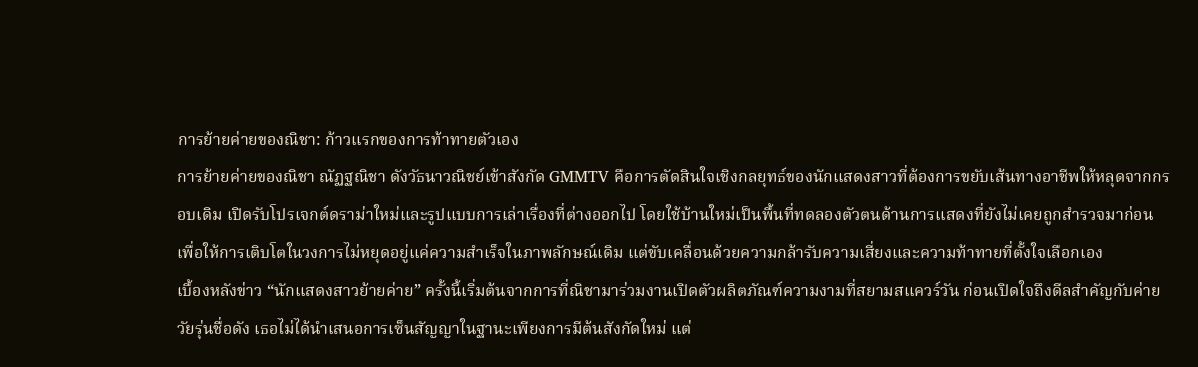การย้ายค่ายของณิชา: ก้าวแรกของการท้าทายตัวเอง
การย้ายค่ายของณิชา ณัฏฐณิชา ดังวัธนาวณิชย์เข้าสังกัด GMMTV คือการตัดสินใจเชิงกลยุทธ์ของนักแสดงสาวที่ต้องการขยับเส้นทางอาชีพให้หลุดจากกรอบเดิม เปิดรับโปรเจกต์ดราม่าใหม่และรูปแบบการเล่าเรื่องที่ต่างออกไป โดยใช้บ้านใหม่เป็นพื้นที่ทดลองตัวตนด้านการแสดงที่ยังไม่เคยถูกสำรวจมาก่อน เพื่อให้การเติบโตในวงการไม่หยุดอยู่แค่ความสำเร็จในภาพลักษณ์เดิม แต่ขับเคลื่อนด้วยความกล้ารับความเสี่ยงและความท้าทายที่ตั้งใจเลือกเอง
เบื้องหลังข่าว “นักแสดงสาวย้ายค่าย” ครั้งนี้เริ่มต้นจากการที่ณิชามาร่วมงานเปิดตัวผลิตภัณฑ์ความงามที่สยามสแควร์วัน ก่อนเปิดใจถึงดีลสำคัญกับค่ายวัยรุ่นชื่อดัง เธอไม่ได้นำเสนอการเซ็นสัญญาในฐานะเพียงการมีต้นสังกัดใหม่ แต่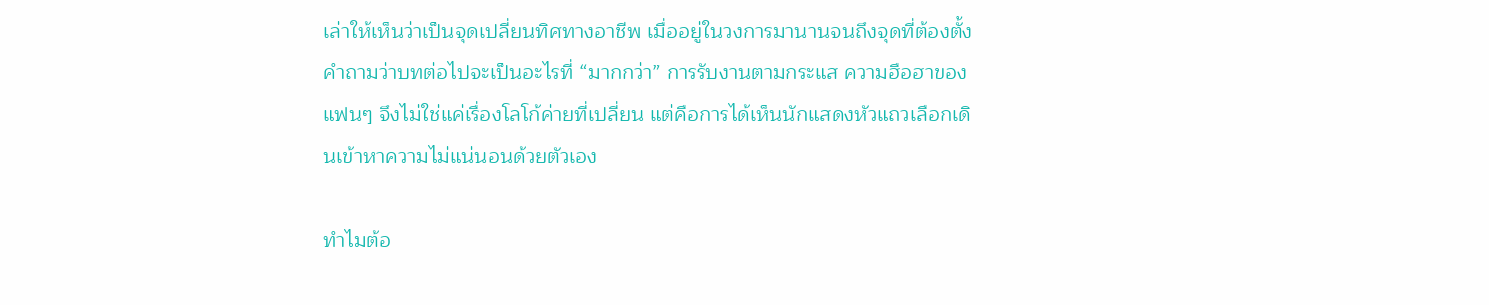เล่าให้เห็นว่าเป็นจุดเปลี่ยนทิศทางอาชีพ เมื่ออยู่ในวงการมานานจนถึงจุดที่ต้องตั้งคำถามว่าบทต่อไปจะเป็นอะไรที่ “มากกว่า” การรับงานตามกระแส ความฮือฮาของแฟนๆ จึงไม่ใช่แค่เรื่องโลโก้ค่ายที่เปลี่ยน แต่คือการได้เห็นนักแสดงหัวแถวเลือกเดินเข้าหาความไม่แน่นอนด้วยตัวเอง

ทำไมต้อ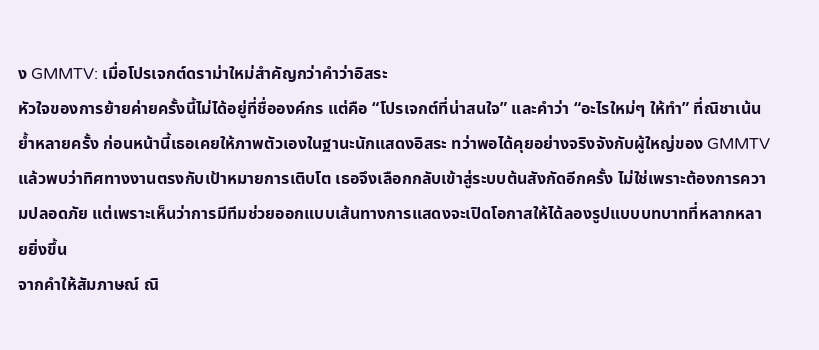ง GMMTV: เมื่อโปรเจกต์ดราม่าใหม่สำคัญกว่าคำว่าอิสระ
หัวใจของการย้ายค่ายครั้งนี้ไม่ได้อยู่ที่ชื่อองค์กร แต่คือ “โปรเจกต์ที่น่าสนใจ” และคำว่า “อะไรใหม่ๆ ให้ทำ” ที่ณิชาเน้นย้ำหลายครั้ง ก่อนหน้านี้เธอเคยให้ภาพตัวเองในฐานะนักแสดงอิสระ ทว่าพอได้คุยอย่างจริงจังกับผู้ใหญ่ของ GMMTV แล้วพบว่าทิศทางงานตรงกับเป้าหมายการเติบโต เธอจึงเลือกกลับเข้าสู่ระบบต้นสังกัดอีกครั้ง ไม่ใช่เพราะต้องการความปลอดภัย แต่เพราะเห็นว่าการมีทีมช่วยออกแบบเส้นทางการแสดงจะเปิดโอกาสให้ได้ลองรูปแบบบทบาทที่หลากหลายยิ่งขึ้น
จากคำให้สัมภาษณ์ ณิ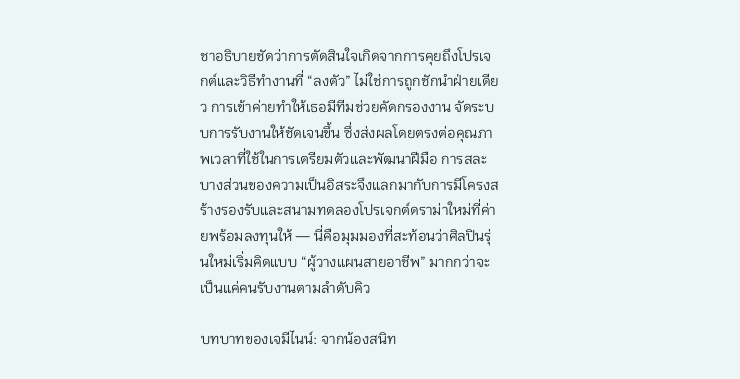ชาอธิบายชัดว่าการตัดสินใจเกิดจากการคุยถึงโปรเจกต์และวิธีทำงานที่ “ลงตัว” ไม่ใช่การถูกชักนำฝ่ายเดียว การเข้าค่ายทำให้เธอมีทีมช่วยคัดกรองงาน จัดระบบการรับงานให้ชัดเจนขึ้น ซึ่งส่งผลโดยตรงต่อคุณภาพเวลาที่ใช้ในการเตรียมตัวและพัฒนาฝีมือ การสละบางส่วนของความเป็นอิสระจึงแลกมากับการมีโครงสร้างรองรับและสนามทดลองโปรเจกต์ดราม่าใหม่ที่ค่ายพร้อมลงทุนให้ — นี่คือมุมมองที่สะท้อนว่าศิลปินรุ่นใหม่เริ่มคิดแบบ “ผู้วางแผนสายอาชีพ” มากกว่าจะเป็นแค่คนรับงานตามลำดับคิว

บทบาทของเจมีไนน์: จากน้องสนิท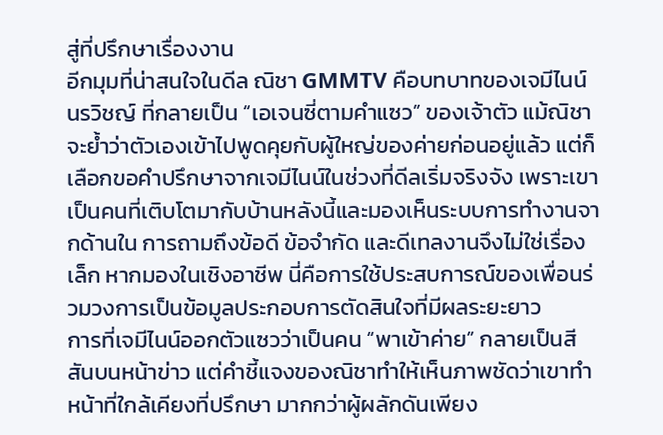สู่ที่ปรึกษาเรื่องงาน
อีกมุมที่น่าสนใจในดีล ณิชา GMMTV คือบทบาทของเจมีไนน์ นรวิชญ์ ที่กลายเป็น “เอเจนซี่ตามคำแซว” ของเจ้าตัว แม้ณิชาจะย้ำว่าตัวเองเข้าไปพูดคุยกับผู้ใหญ่ของค่ายก่อนอยู่แล้ว แต่ก็เลือกขอคำปรึกษาจากเจมีไนน์ในช่วงที่ดีลเริ่มจริงจัง เพราะเขาเป็นคนที่เติบโตมากับบ้านหลังนี้และมองเห็นระบบการทำงานจากด้านใน การถามถึงข้อดี ข้อจำกัด และดีเทลงานจึงไม่ใช่เรื่องเล็ก หากมองในเชิงอาชีพ นี่คือการใช้ประสบการณ์ของเพื่อนร่วมวงการเป็นข้อมูลประกอบการตัดสินใจที่มีผลระยะยาว
การที่เจมีไนน์ออกตัวแซวว่าเป็นคน “พาเข้าค่าย” กลายเป็นสีสันบนหน้าข่าว แต่คำชี้แจงของณิชาทำให้เห็นภาพชัดว่าเขาทำหน้าที่ใกล้เคียงที่ปรึกษา มากกว่าผู้ผลักดันเพียง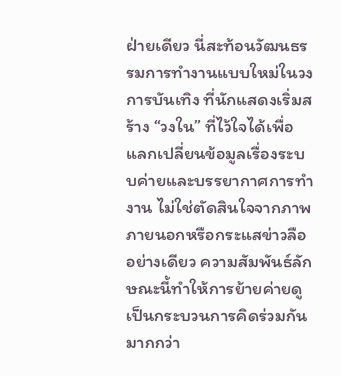ฝ่ายเดียว นี่สะท้อนวัฒนธรรมการทำงานแบบใหม่ในวงการบันเทิง ที่นักแสดงเริ่มสร้าง “วงใน” ที่ไว้ใจได้เพื่อแลกเปลี่ยนข้อมูลเรื่องระบบค่ายและบรรยากาศการทำงาน ไม่ใช่ตัดสินใจจากภาพภายนอกหรือกระแสข่าวลืออย่างเดียว ความสัมพันธ์ลักษณะนี้ทำให้การย้ายค่ายดูเป็นกระบวนการคิดร่วมกัน มากกว่า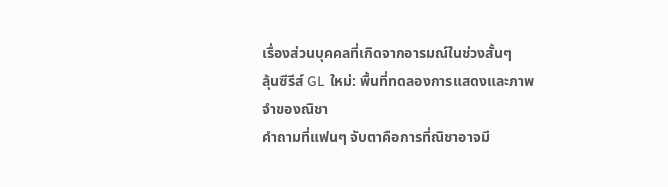เรื่องส่วนบุคคลที่เกิดจากอารมณ์ในช่วงสั้นๆ
ลุ้นซีรีส์ GL ใหม่: พื้นที่ทดลองการแสดงและภาพจำของณิชา
คำถามที่แฟนๆ จับตาคือการที่ณิชาอาจมี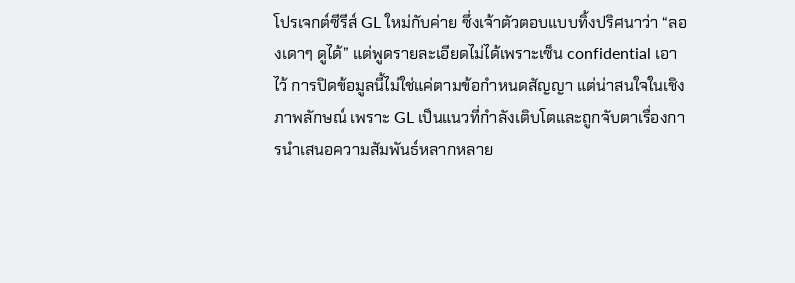โปรเจกต์ซีรีส์ GL ใหม่กับค่าย ซึ่งเจ้าตัวตอบแบบทิ้งปริศนาว่า “ลองเดาๆ ดูได้” แต่พูดรายละเอียดไม่ได้เพราะเซ็น confidential เอาไว้ การปิดข้อมูลนี้ไม่ใช่แค่ตามข้อกำหนดสัญญา แต่น่าสนใจในเชิงภาพลักษณ์ เพราะ GL เป็นแนวที่กำลังเติบโตและถูกจับตาเรื่องการนำเสนอความสัมพันธ์หลากหลาย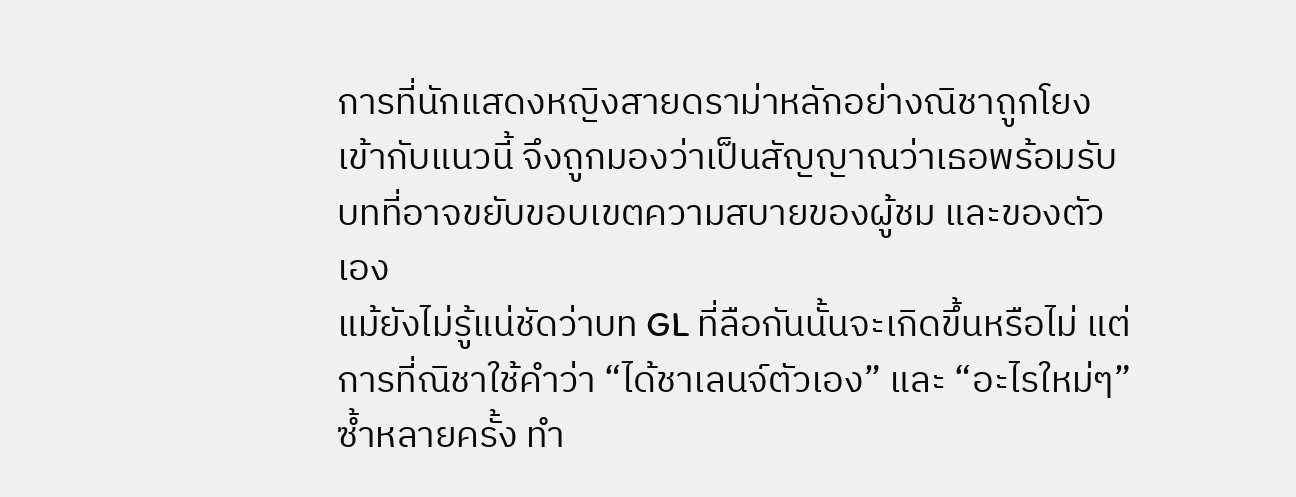การที่นักแสดงหญิงสายดราม่าหลักอย่างณิชาถูกโยงเข้ากับแนวนี้ จึงถูกมองว่าเป็นสัญญาณว่าเธอพร้อมรับบทที่อาจขยับขอบเขตความสบายของผู้ชม และของตัวเอง
แม้ยังไม่รู้แน่ชัดว่าบท GL ที่ลือกันนั้นจะเกิดขึ้นหรือไม่ แต่การที่ณิชาใช้คำว่า “ได้ชาเลนจ์ตัวเอง” และ “อะไรใหม่ๆ” ซ้ำหลายครั้ง ทำ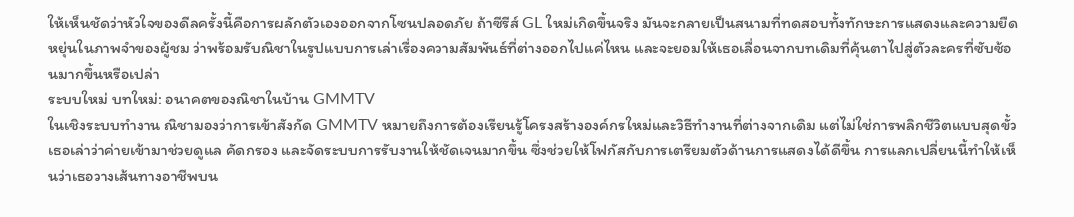ให้เห็นชัดว่าหัวใจของดีลครั้งนี้คือการผลักตัวเองออกจากโซนปลอดภัย ถ้าซีรีส์ GL ใหม่เกิดขึ้นจริง มันจะกลายเป็นสนามที่ทดสอบทั้งทักษะการแสดงและความยืดหยุ่นในภาพจำของผู้ชม ว่าพร้อมรับณิชาในรูปแบบการเล่าเรื่องความสัมพันธ์ที่ต่างออกไปแค่ไหน และจะยอมให้เธอเลื่อนจากบทเดิมที่คุ้นตาไปสู่ตัวละครที่ซับซ้อนมากขึ้นหรือเปล่า
ระบบใหม่ บทใหม่: อนาคตของณิชาในบ้าน GMMTV
ในเชิงระบบทำงาน ณิชามองว่าการเข้าสังกัด GMMTV หมายถึงการต้องเรียนรู้โครงสร้างองค์กรใหม่และวิธีทำงานที่ต่างจากเดิม แต่ไม่ใช่การพลิกชีวิตแบบสุดขั้ว เธอเล่าว่าค่ายเข้ามาช่วยดูแล คัดกรอง และจัดระบบการรับงานให้ชัดเจนมากขึ้น ซึ่งช่วยให้โฟกัสกับการเตรียมตัวด้านการแสดงได้ดีขึ้น การแลกเปลี่ยนนี้ทำให้เห็นว่าเธอวางเส้นทางอาชีพบน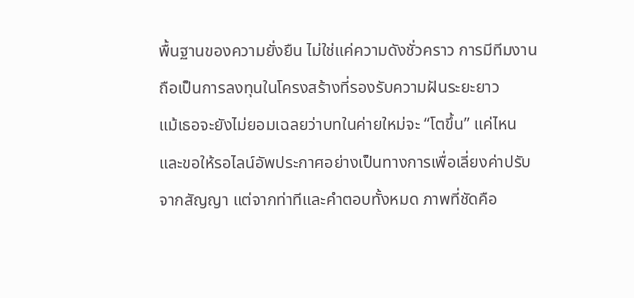พื้นฐานของความยั่งยืน ไม่ใช่แค่ความดังชั่วคราว การมีทีมงานถือเป็นการลงทุนในโครงสร้างที่รองรับความฝันระยะยาว
แม้เธอจะยังไม่ยอมเฉลยว่าบทในค่ายใหม่จะ “โตขึ้น” แค่ไหน และขอให้รอไลน์อัพประกาศอย่างเป็นทางการเพื่อเลี่ยงค่าปรับจากสัญญา แต่จากท่าทีและคำตอบทั้งหมด ภาพที่ชัดคือ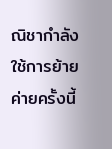ณิชากำลังใช้การย้ายค่ายครั้งนี้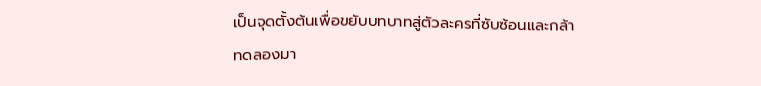เป็นจุดตั้งต้นเพื่อขยับบทบาทสู่ตัวละครที่ซับซ้อนและกล้าทดลองมา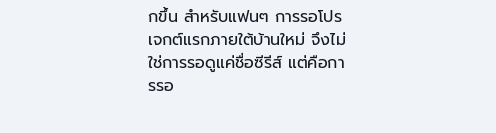กขึ้น สำหรับแฟนๆ การรอโปรเจกต์แรกภายใต้บ้านใหม่ จึงไม่ใช่การรอดูแค่ชื่อซีรีส์ แต่คือการรอ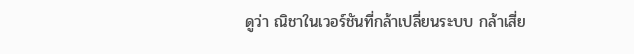ดูว่า ณิชาในเวอร์ชันที่กล้าเปลี่ยนระบบ กล้าเสี่ย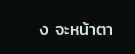ง จะหน้าตา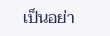เป็นอย่า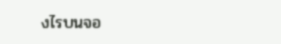งไรบนจอ